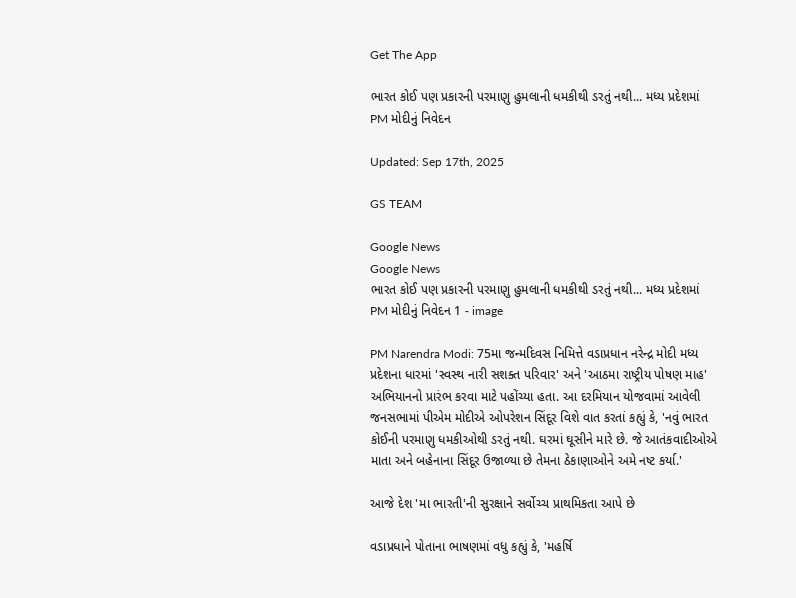Get The App

ભારત કોઈ પણ પ્રકારની પરમાણુ હુમલાની ધમકીથી ડરતું નથી... મધ્ય પ્રદેશમાં PM મોદીનું નિવેદન

Updated: Sep 17th, 2025

GS TEAM

Google News
Google News
ભારત કોઈ પણ પ્રકારની પરમાણુ હુમલાની ધમકીથી ડરતું નથી... મધ્ય પ્રદેશમાં PM મોદીનું નિવેદન 1 - image

PM Narendra Modi: 75મા જન્મદિવસ નિમિત્તે વડાપ્રધાન નરેન્દ્ર મોદી મધ્ય પ્રદેશના ધારમાં 'સ્વસ્થ નારી સશક્ત પરિવાર' અને 'આઠમા રાષ્ટ્રીય પોષણ માહ' અભિયાનનો પ્રારંભ કરવા માટે પહોંચ્યા હતા. આ દરમિયાન યોજવામાં આવેલી જનસભામાં પીએમ મોદીએ ઓપરેશન સિંદૂર વિશે વાત કરતાં કહ્યું કે, 'નવું ભારત કોઈની પરમાણુ ધમકીઓથી ડરતું નથી. ઘરમાં ઘૂસીને મારે છે. જે આતંકવાદીઓએ માતા અને બહેનાના સિંદૂર ઉજાળ્યા છે તેમના ઠેકાણાઓને અમે નષ્ટ કર્યા.'

આજે દેશ 'મા ભારતી'ની સુરક્ષાને સર્વોચ્ચ પ્રાથમિકતા આપે છે

વડાપ્રધાને પોતાના ભાષણમાં વધુ કહ્યું કે, 'મહર્ષિ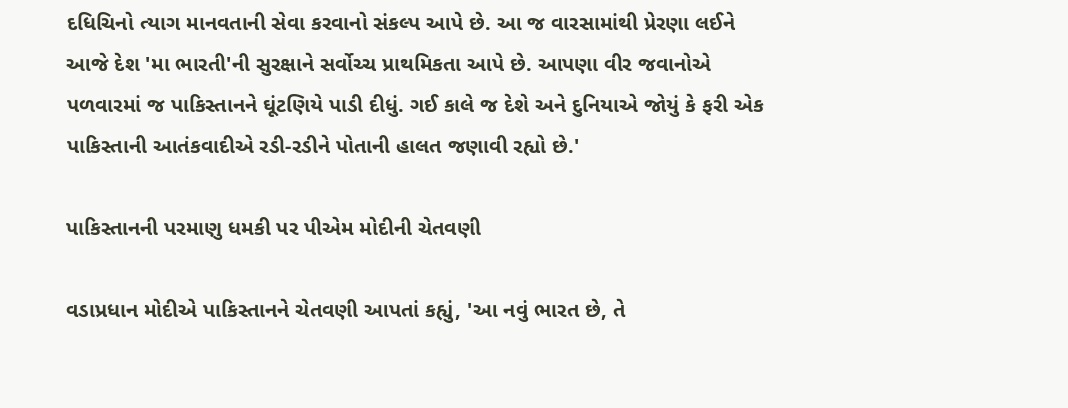દધિચિનો ત્યાગ માનવતાની સેવા કરવાનો સંકલ્પ આપે છે. આ જ વારસામાંથી પ્રેરણા લઈને આજે દેશ 'મા ભારતી'ની સુરક્ષાને સર્વોચ્ચ પ્રાથમિકતા આપે છે. આપણા વીર જવાનોએ પળવારમાં જ પાકિસ્તાનને ઘૂંટણિયે પાડી દીધું. ગઈ કાલે જ દેશે અને દુનિયાએ જોયું કે ફરી એક પાકિસ્તાની આતંકવાદીએ રડી-રડીને પોતાની હાલત જણાવી રહ્યો છે.'

પાકિસ્તાનની પરમાણુ ધમકી પર પીએમ મોદીની ચેતવણી

વડાપ્રધાન મોદીએ પાકિસ્તાનને ચેતવણી આપતાં કહ્યું, 'આ નવું ભારત છે, તે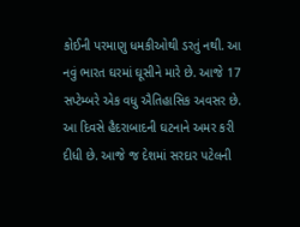કોઈની પરમાણુ ધમકીઓથી ડરતું નથી. આ નવું ભારત ઘરમાં ઘૂસીને મારે છે. આજે 17 સપ્ટેમ્બરે એક વધુ ઐતિહાસિક અવસર છે. આ દિવસે હૈદરાબાદની ઘટનાને અમર કરી દીધી છે. આજે જ દેશમાં સરદાર પટેલની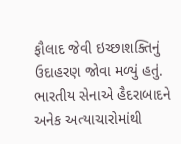ફૌલાદ જેવી ઇચ્છાશક્તિનું ઉદાહરણ જોવા મળ્યું હતું. ભારતીય સેનાએ હૈદરાબાદને અનેક અત્યાચારોમાંથી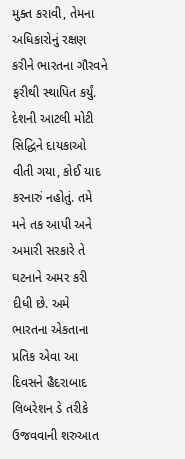મુક્ત કરાવી, તેમના અધિકારોનું રક્ષણ કરીને ભારતના ગૌરવને ફરીથી સ્થાપિત કર્યું. દેશની આટલી મોટી સિદ્ધિને દાયકાઓ વીતી ગયા, કોઈ યાદ કરનારું નહોતું. તમે મને તક આપી અને અમારી સરકારે તે ઘટનાને અમર કરી દીધી છે. અમે ભારતના એકતાના પ્રતિક એવા આ દિવસને હૈદરાબાદ લિબરેશન ડે તરીકે ઉજવવાની શરુઆત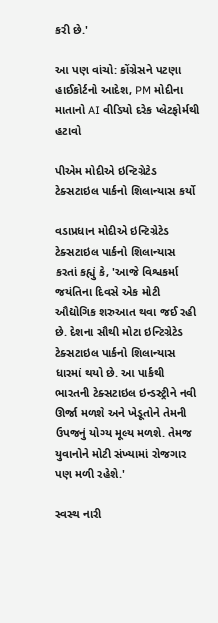કરી છે.'

આ પણ વાંચો: કોંગ્રેસને પટણા હાઈકોર્ટનો આદેશ, PM મોદીના માતાનો AI વીડિયો દરેક પ્લેટફોર્મથી હટાવો

પીએમ મોદીએ ઇન્ટિગ્રેટેડ ટેક્સટાઇલ પાર્કનો શિલાન્યાસ કર્યો

વડાપ્રધાન મોદીએ ઇન્ટિગ્રેટેડ ટેક્સટાઇલ પાર્કનો શિલાન્યાસ કરતાં કહ્યું કે, 'આજે વિશ્વકર્મા જયંતિના દિવસે એક મોટી ઔદ્યોગિક શરુઆત થવા જઈ રહી છે. દેશના સૌથી મોટા ઇન્ટિગ્રેટેડ ટેક્સટાઇલ પાર્કનો શિલાન્યાસ ધારમાં થયો છે. આ પાર્કથી ભારતની ટેક્સટાઇલ ઇન્ડસ્ટ્રીને નવી ઊર્જા મળશે અને ખેડૂતોને તેમની ઉપજનું યોગ્ય મૂલ્ય મળશે. તેમજ યુવાનોને મોટી સંખ્યામાં રોજગાર પણ મળી રહેશે.'

સ્વસ્થ નારી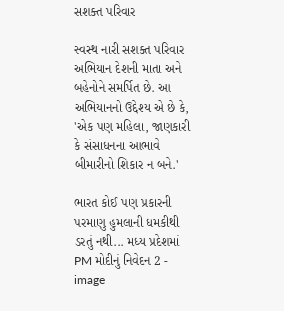સશક્ત પરિવાર

સ્વસ્થ નારી સશક્ત પરિવાર અભિયાન દેશની માતા અને બહેનોને સમર્પિત છે. આ અભિયાનનો ઉદ્દેશ્ય એ છે કે, 'એક પણ મહિલા, જાણકારી કે સંસાધનના આભાવે બીમારીનો શિકાર ન બને.'

ભારત કોઈ પણ પ્રકારની પરમાણુ હુમલાની ધમકીથી ડરતું નથી... મધ્ય પ્રદેશમાં PM મોદીનું નિવેદન 2 - image